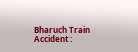Bharuch Train Accident :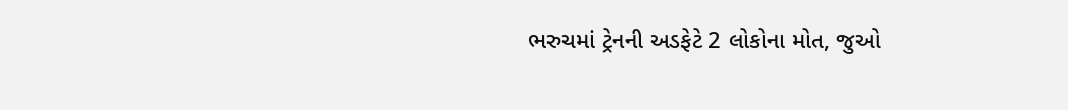ભરુચમાં ટ્રેનની અડફેટે 2 લોકોના મોત, જુઓ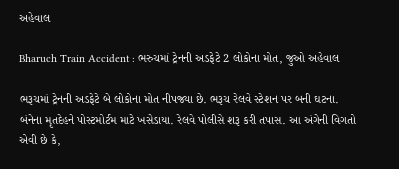અહેવાલ

Bharuch Train Accident : ભરુચમાં ટ્રેનની અડફેટે 2 લોકોના મોત, જુઓ અહેવાલ

ભરૂચમાં ટ્રેનની અડફેટે બે લોકોના મોત નીપજ્યા છે. ભરૂચ રેલવે સ્ટેશન પર બની ઘટના. બંનેના મૃતદેહને પોસ્ટમોર્ટમ માટે ખસેડાયા. રેલવે પોલીસે શરૂ કરી તપાસ. આ અંગેની વિગતો એવી છે કે,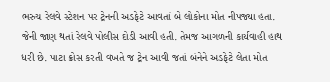ભરુચ રેલવે સ્ટેશન પર ટ્રેનની અડફેટે આવતાં બે લોકોના મોત નીપજ્યા હતા. જેની જાણ થતાં રેલવે પોલીસ દોડી આવી હતી. તેમજ આગળની કાર્યવાહી હાથ ધરી છે. પાટા ક્રોસ કરતી વખતે જ ટ્રેન આવી જતાં બંનેને અડફેટે લેતા મોત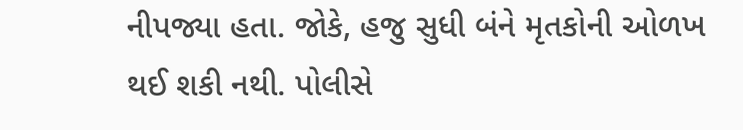નીપજ્યા હતા. જોકે, હજુ સુધી બંને મૃતકોની ઓળખ થઈ શકી નથી. પોલીસે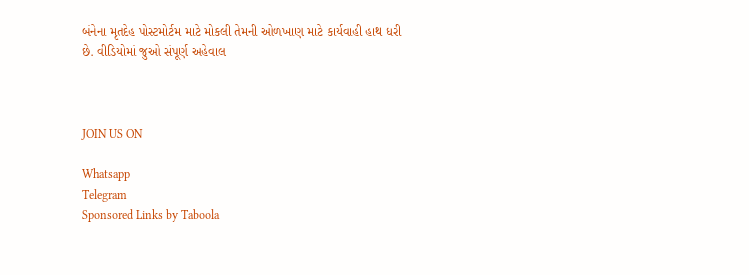બંનેના મૃતદેહ પોસ્ટમોર્ટમ માટે મોકલી તેમની ઓળખાણ માટે કાર્યવાહી હાથ ધરી છે. વીડિયોમાં જુઓ સંપૂર્ણ અહેવાલ



JOIN US ON

Whatsapp
Telegram
Sponsored Links by Taboola